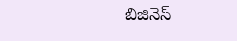బిజినెస్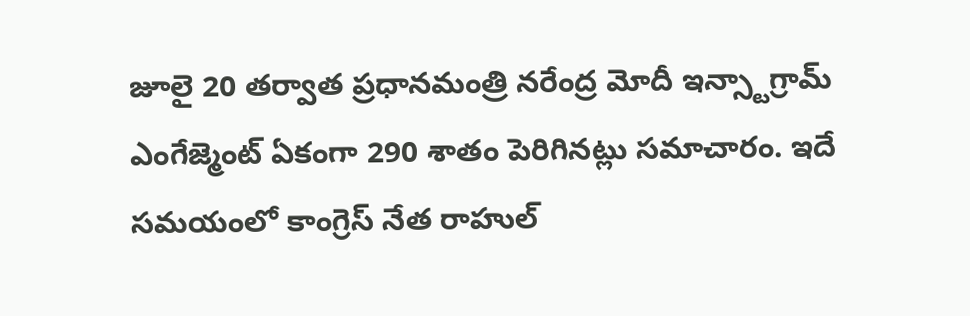జూలై 20 తర్వాత ప్రధానమంత్రి నరేంద్ర మోదీ ఇన్స్టాగ్రామ్ ఎంగేజ్మెంట్ ఏకంగా 290 శాతం పెరిగినట్లు సమాచారం. ఇదే సమయంలో కాంగ్రెస్ నేత రాహుల్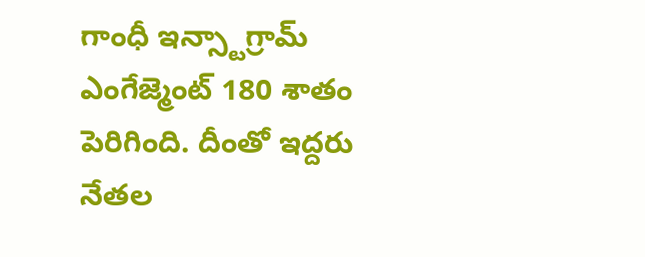గాంధీ ఇన్స్టాగ్రామ్ ఎంగేజ్మెంట్ 180 శాతం పెరిగింది. దీంతో ఇద్దరు నేతల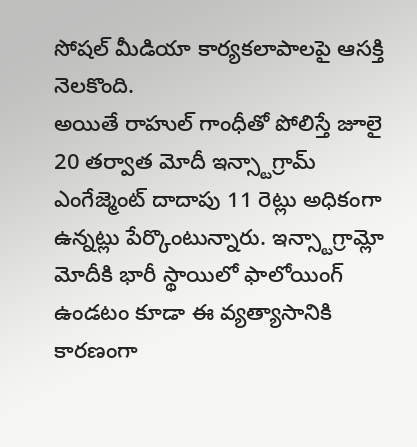సోషల్ మీడియా కార్యకలాపాలపై ఆసక్తి నెలకొంది.
అయితే రాహుల్ గాంధీతో పోలిస్తే జూలై 20 తర్వాత మోదీ ఇన్స్టాగ్రామ్ ఎంగేజ్మెంట్ దాదాపు 11 రెట్లు అధికంగా ఉన్నట్లు పేర్కొంటున్నారు. ఇన్స్టాగ్రామ్లో మోదీకి భారీ స్థాయిలో ఫాలోయింగ్ ఉండటం కూడా ఈ వ్యత్యాసానికి కారణంగా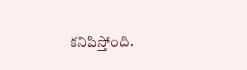కనిపిస్తోంది.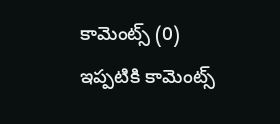కామెంట్స్ (0)
ఇప్పటికి కామెంట్స్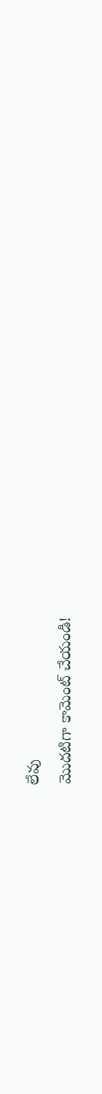లేవు
మొదటిగా కామెంట్ చేయండి!